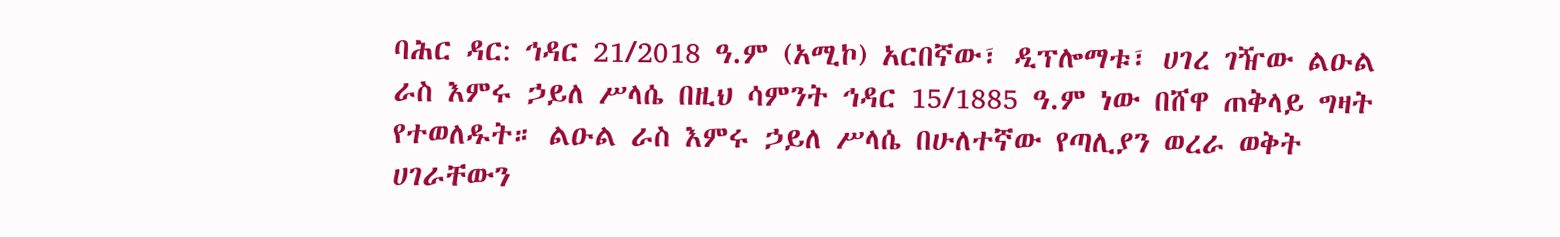ባሕር ዳር: ኅዳር 21/2018 ዓ.ም (አሚኮ) አርበኛው፣ ዲፕሎማቱ፣ ሀገረ ገዥው ልዑል ራስ እምሩ ኃይለ ሥላሴ በዚህ ሳምንት ኅዳር 15/1885 ዓ.ም ነው በሸዋ ጠቅላይ ግዛት የተወለዱት። ልዑል ራስ እምሩ ኃይለ ሥላሴ በሁለተኛው የጣሊያን ወረራ ወቅት ሀገራቸውን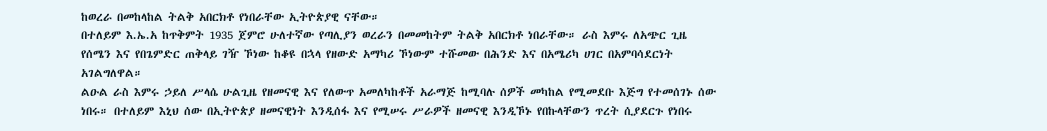ከወረራ በመከላከል ትልቅ አበርክቶ የነበራቸው ኢትዮጵያዊ ናቸው።
በተለይም እ.ኤ.አ ከጥቅምት 1935 ጀምሮ ሁለተኛው የጣሊያን ወረራን በመመከትም ትልቅ አበርክቶ ነበራቸው። ራስ እምሩ ለአጭር ጊዜ የሰሜን እና የበጌምድር ጠቅላይ ገዥ ኾነው ከቆዩ በኋላ የዘውድ አማካሪ ኾነውም ተሹመው በሕንድ እና በአሜሪካ ሀገር በአምባሳደርነት አገልግለዋል።
ልዑል ራስ እምሩ ኃይለ ሥላሴ ሁልጊዜ የዘመናዊ እና የለውጥ አመለካከቶች አራማጅ ከሚባሉ ሰዎች መካከል የሚመደቡ እጅግ የተመሰገኑ ሰው ነበሩ። በተለይም እኒህ ሰው በኢትዮጵያ ዘመናዊነት እንዲሰፋ እና የሚሠሩ ሥራዎች ዘመናዊ እንዲኾኑ የበኩላቸውን ጥረት ሲያደርጉ የነበሩ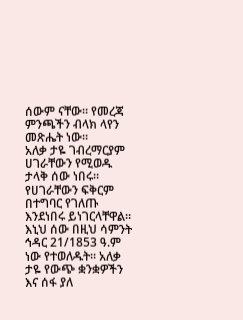ሰውም ናቸው። የመረጃ ምንጫችን ብላክ ላየን መጽሔት ነው።
አለቃ ታዬ ገብረማርያም ሀገራቸውን የሚወዱ ታላቅ ሰው ነበሩ። የሀገራቸውን ፍቅርም በተግባር የገለጡ እንደነበሩ ይነገርላቸዋል። እኒህ ሰው በዚህ ሳምንት ኅዳር 21/1853 ዓ.ም ነው የተወለዱት፡፡ አለቃ ታዬ የውጭ ቋንቋዎችን እና ሰፋ ያለ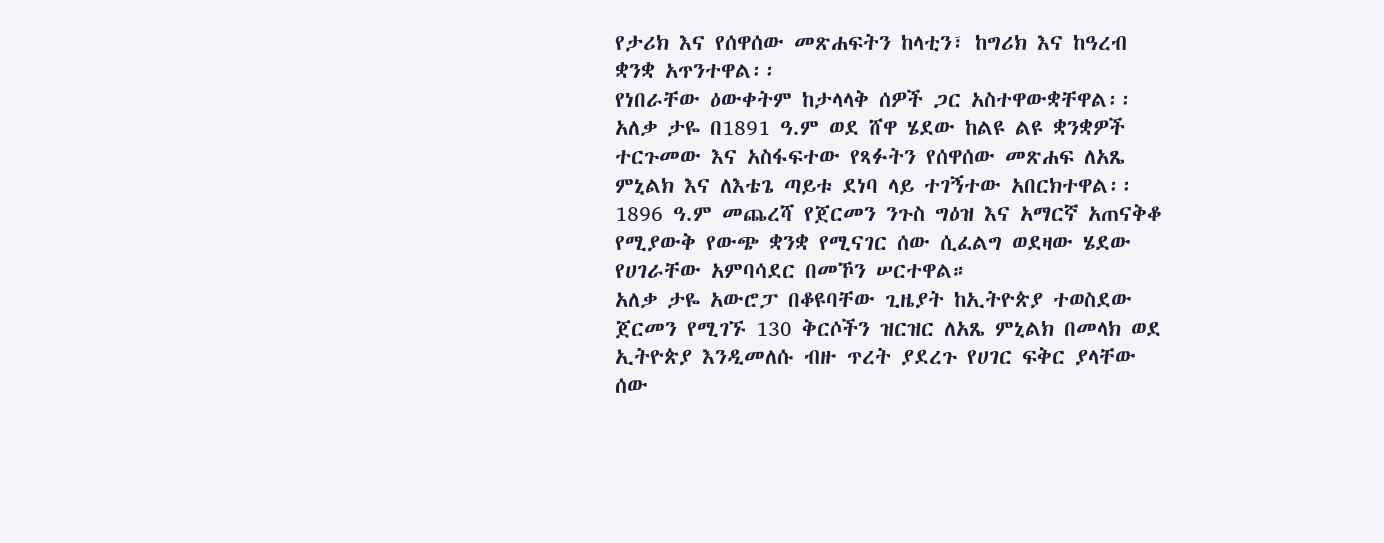የታሪክ እና የሰዋሰው መጽሐፍትን ከላቲን፣ ከግሪክ እና ከዓረብ ቋንቋ አጥንተዋል፡፡
የነበራቸው ዕውቀትም ከታላላቅ ሰዎች ጋር አስተዋውቋቸዋል፡፡ አለቃ ታዬ በ1891 ዓ.ም ወደ ሸዋ ሄደው ከልዩ ልዩ ቋንቋዎች ተርጉመው እና አስፋፍተው የጻፉትን የሰዋሰው መጽሐፍ ለአጼ ምኒልክ እና ለእቴጌ ጣይቱ ደነባ ላይ ተገኝተው አበርክተዋል፡፡
1896 ዓ.ም መጨረሻ የጀርመን ንጉስ ግዕዝ እና አማርኛ አጠናቅቆ የሚያውቅ የውጭ ቋንቋ የሚናገር ሰው ሲፈልግ ወደዛው ሄደው የሀገራቸው አምባሳደር በመኾን ሠርተዋል።
አለቃ ታዬ አውሮፓ በቆዩባቸው ጊዜያት ከኢትዮጵያ ተወስደው ጀርመን የሚገኙ 130 ቅርሶችን ዝርዝር ለአጼ ምኒልክ በመላክ ወደ ኢትዮጵያ እንዲመለሱ ብዙ ጥረት ያደረጉ የሀገር ፍቅር ያላቸው ሰው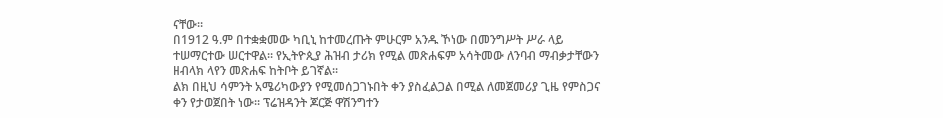ናቸው።
በ1912 ዓ.ም በተቋቋመው ካቢኒ ከተመረጡት ምሁርም አንዱ ኾነው በመንግሥት ሥራ ላይ ተሠማርተው ሠርተዋል፡፡ የኢትዮጲያ ሕዝብ ታሪክ የሚል መጽሐፍም አሳትመው ለንባብ ማብቃታቸውን ዘብላክ ላየን መጽሐፍ ከትቦት ይገኛል፡፡
ልክ በዚህ ሳምንት አሜሪካውያን የሚመሰጋገኑበት ቀን ያስፈልጋል በሚል ለመጀመሪያ ጊዜ የምስጋና ቀን የታወጀበት ነው፡፡ ፕሬዝዳንት ጆርጅ ዋሽንግተን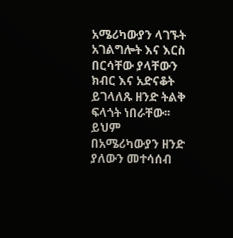አሜሪካውያን ላገኙት አገልግሎት እና እርስ በርሳቸው ያላቸውን ክብር እና አድናቆት ይገላለጹ ዘንድ ትልቅ ፍላጎት ነበራቸው፡፡
ይህም በአሜሪካውያን ዘንድ ያለውን መተሳሰብ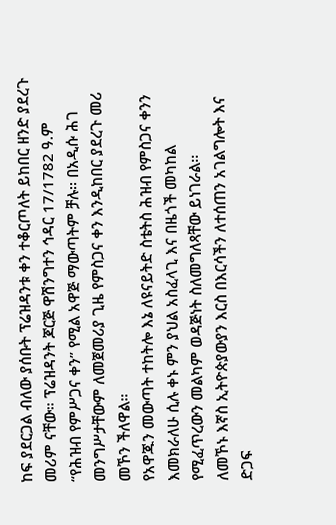ከፍ ያደርጋል ብለው ያሰቡት ፕሬዝዳንቱ ቀን ተቆርጦለት ይከበር ዘንድ ያደረጉ መሪም ናቸው። ፕሬዝዳንት ጆርጅ ዋሽንግተን ኅዳር 17/1782 ዓ.ም “የሕዝብ የምሥጋና ቀን” የሚል አዋጅ ማውጣትም ቻሉ፡፡ በአዲሱ ሕገ መንግሥታቸውም ለመጀመሪያ ጊዜ የምስጋና ቀን እንዲከበር ያደረጉ መሪ መኾን ችለዋል።
የአዋጁን መውጣት ተከትሎ እኔ ለዩናይትድ ስቴትስ ሕዝብ የምስጋና ቀንን እመክራለሁ ሲሉ ቀኑ ምን ያህል አስፈላጊ እና በዜጎች መካከል የሚፈጥረውን መልካም ወዳጅነት ስለመግለጻቸው ይነገራል፡፡
ለመኾኑ እኛስ ኢትዮጵያውያን እርስ በእርሳችን ለተሰጠን አገልግሎት እና ድጋፍ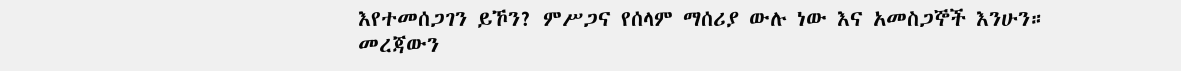እየተመሰጋገን ይኾን? ምሥጋና የሰላም ማሰሪያ ውሉ ነው እና አመስጋኞች እንሁን።
መረጃውን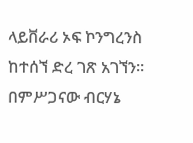ላይቨራሪ ኦፍ ኮንግረንስ ከተሰኘ ድረ ገጽ አገኘን።
በምሥጋናው ብርሃኔ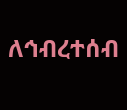ለኅብረተሰብ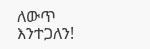ለውጥ እንተጋለን!